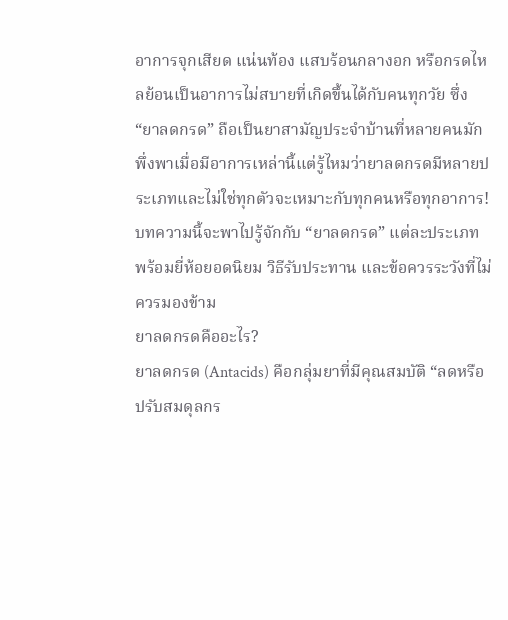อาการจุกเสียด แน่นท้อง แสบร้อนกลางอก หรือกรดไหลย้อนเป็นอาการไม่สบายที่เกิดขึ้นได้กับคนทุกวัย ซึ่ง “ยาลดกรด” ถือเป็นยาสามัญประจำบ้านที่หลายคนมักพึ่งพาเมื่อมีอาการเหล่านี้แต่รู้ไหมว่ายาลดกรดมีหลายประเภทและไม่ใช่ทุกตัวจะเหมาะกับทุกคนหรือทุกอาการ! บทความนี้จะพาไปรู้จักกับ “ยาลดกรด” แต่ละประเภท พร้อมยี่ห้อยอดนิยม วิธีรับประทาน และข้อควรระวังที่ไม่ควรมองข้าม
ยาลดกรดคืออะไร?
ยาลดกรด (Antacids) คือกลุ่มยาที่มีคุณสมบัติ “ลดหรือปรับสมดุลกร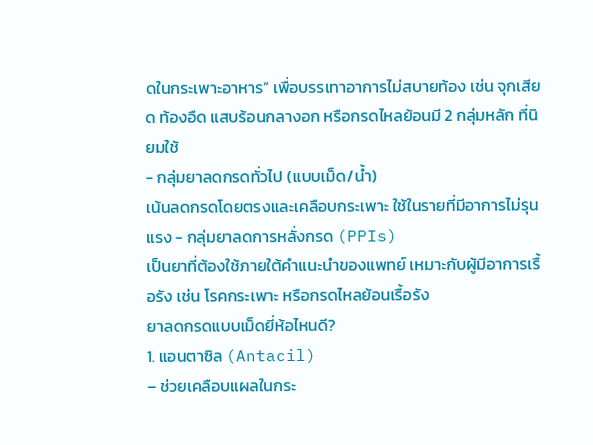ดในกระเพาะอาหาร” เพื่อบรรเทาอาการไม่สบายท้อง เช่น จุกเสียด ท้องอืด แสบร้อนกลางอก หรือกรดไหลย้อนมี 2 กลุ่มหลัก ที่นิยมใช้
- กลุ่มยาลดกรดทั่วไป (แบบเม็ด/น้ำ)
เน้นลดกรดโดยตรงและเคลือบกระเพาะ ใช้ในรายที่มีอาการไม่รุนแรง - กลุ่มยาลดการหลั่งกรด (PPIs)
เป็นยาที่ต้องใช้ภายใต้คำแนะนำของแพทย์ เหมาะกับผู้มีอาการเรื้อรัง เช่น โรคกระเพาะ หรือกรดไหลย้อนเรื้อรัง
ยาลดกรดแบบเม็ดยี่ห้อไหนดี?
1. แอนตาซิล (Antacil)
– ช่วยเคลือบแผลในกระ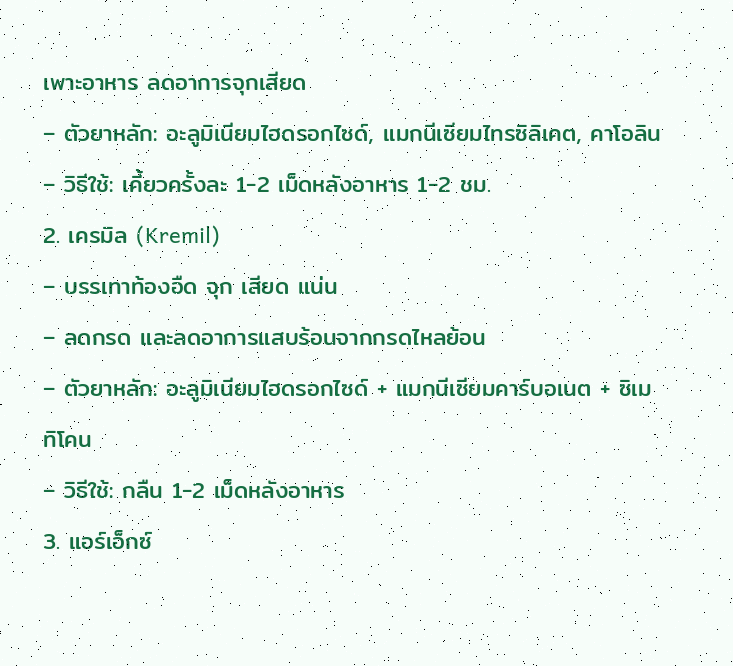เพาะอาหาร ลดอาการจุกเสียด
– ตัวยาหลัก: อะลูมิเนียมไฮดรอกไซด์, แมกนีเซียมไทรซิลิเคต, คาโอลิน
– วิธีใช้: เคี้ยวครั้งละ 1-2 เม็ดหลังอาหาร 1-2 ชม.
2. เครมิล (Kremil)
– บรรเทาท้องอืด จุก เสียด แน่น
– ลดกรด และลดอาการแสบร้อนจากกรดไหลย้อน
– ตัวยาหลัก: อะลูมิเนียมไฮดรอกไซด์ + แมกนีเซียมคาร์บอเนต + ซิเมทิโคน
– วิธีใช้: กลืน 1-2 เม็ดหลังอาหาร
3. แอร์เอ็กซ์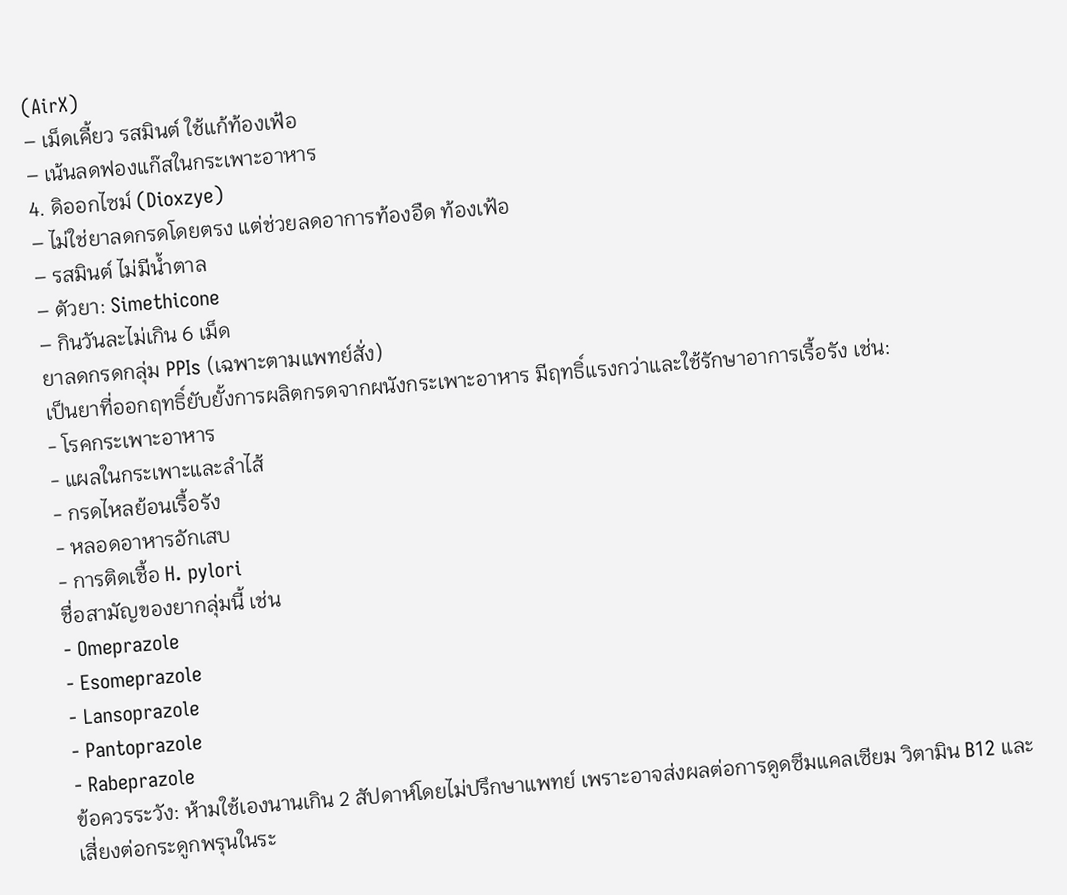(AirX)
– เม็ดเคี้ยว รสมินต์ ใช้แก้ท้องเฟ้อ
– เน้นลดฟองแก๊สในกระเพาะอาหาร
4. ดิออกไซม์ (Dioxzye)
– ไม่ใช่ยาลดกรดโดยตรง แต่ช่วยลดอาการท้องอืด ท้องเฟ้อ
– รสมินต์ ไม่มีน้ำตาล
– ตัวยา: Simethicone
– กินวันละไม่เกิน 6 เม็ด
ยาลดกรดกลุ่ม PPIs (เฉพาะตามแพทย์สั่ง)
เป็นยาที่ออกฤทธิ์ยับยั้งการผลิตกรดจากผนังกระเพาะอาหาร มีฤทธิ์แรงกว่าและใช้รักษาอาการเรื้อรัง เช่น:
- โรคกระเพาะอาหาร
- แผลในกระเพาะและลำไส้
- กรดไหลย้อนเรื้อรัง
- หลอดอาหารอักเสบ
- การติดเชื้อ H. pylori
ชื่อสามัญของยากลุ่มนี้ เช่น
- Omeprazole
- Esomeprazole
- Lansoprazole
- Pantoprazole
- Rabeprazole
ข้อควรระวัง: ห้ามใช้เองนานเกิน 2 สัปดาห์โดยไม่ปรึกษาแพทย์ เพราะอาจส่งผลต่อการดูดซึมแคลเซียม วิตามิน B12 และเสี่ยงต่อกระดูกพรุนในระ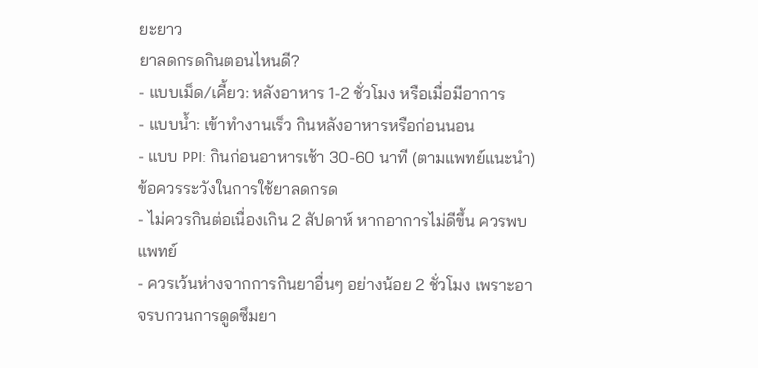ยะยาว
ยาลดกรดกินตอนไหนดี?
- แบบเม็ด/เคี้ยว: หลังอาหาร 1-2 ชั่วโมง หรือเมื่อมีอาการ
- แบบน้ำ: เข้าทำงานเร็ว กินหลังอาหารหรือก่อนนอน
- แบบ PPI: กินก่อนอาหารเช้า 30-60 นาที (ตามแพทย์แนะนำ)
ข้อควรระวังในการใช้ยาลดกรด
- ไม่ควรกินต่อเนื่องเกิน 2 สัปดาห์ หากอาการไม่ดีขึ้น ควรพบแพทย์
- ควรเว้นห่างจากการกินยาอื่นๆ อย่างน้อย 2 ชั่วโมง เพราะอาจรบกวนการดูดซึมยา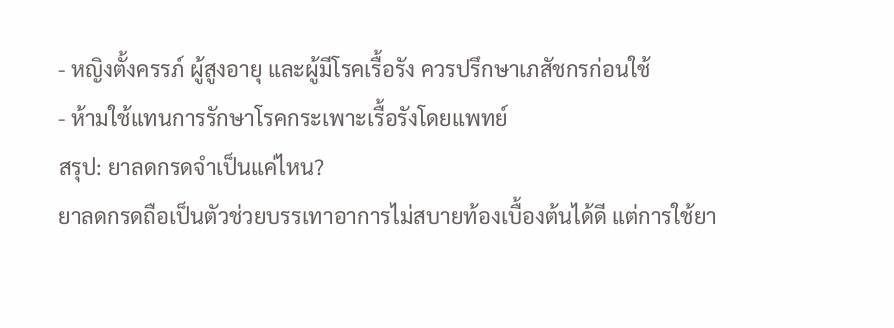- หญิงตั้งครรภ์ ผู้สูงอายุ และผู้มีโรคเรื้อรัง ควรปรึกษาเภสัชกรก่อนใช้
- ห้ามใช้แทนการรักษาโรคกระเพาะเรื้อรังโดยแพทย์
สรุป: ยาลดกรดจำเป็นแค่ไหน?
ยาลดกรดถือเป็นตัวช่วยบรรเทาอาการไม่สบายท้องเบื้องต้นได้ดี แต่การใช้ยา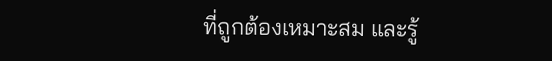ที่ถูกต้องเหมาะสม และรู้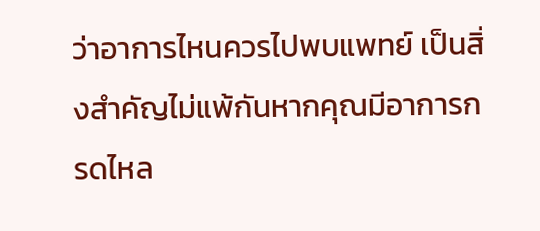ว่าอาการไหนควรไปพบแพทย์ เป็นสิ่งสำคัญไม่แพ้กันหากคุณมีอาการกรดไหล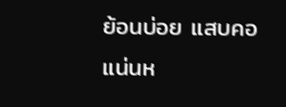ย้อนบ่อย แสบคอ แน่นห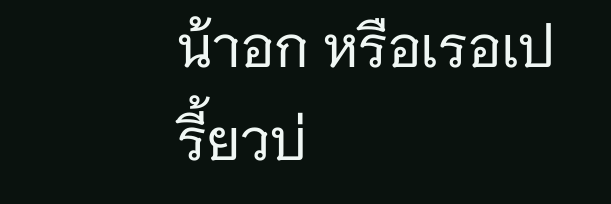น้าอก หรือเรอเปรี้ยวบ่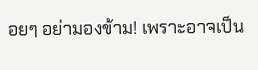อยๆ อย่ามองข้าม! เพราะอาจเป็น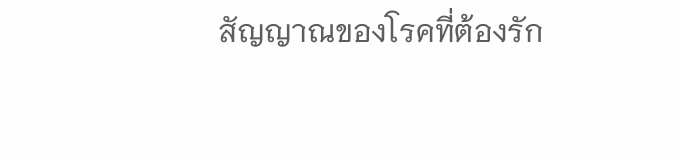สัญญาณของโรคที่ต้องรัก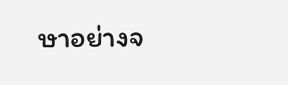ษาอย่างจ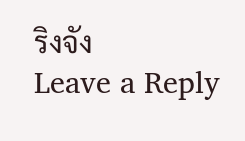ริงจัง
Leave a Reply